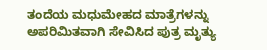ತಂದೆಯ ಮಧುಮೇಹದ ಮಾತ್ರೆಗಳನ್ನು ಅಪರಿಮಿತವಾಗಿ ಸೇವಿಸಿದ ಪುತ್ರ ಮೃತ್ಯು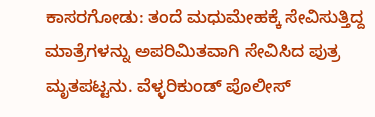ಕಾಸರಗೋಡು: ತಂದೆ ಮಧುಮೇಹಕ್ಕೆ ಸೇವಿಸುತ್ತಿದ್ದ ಮಾತ್ರೆಗಳನ್ನು ಅಪರಿಮಿತವಾಗಿ ಸೇವಿಸಿದ ಪುತ್ರ ಮೃತಪಟ್ಟನು. ವೆಳ್ಳರಿಕುಂಡ್ ಪೊಲೀಸ್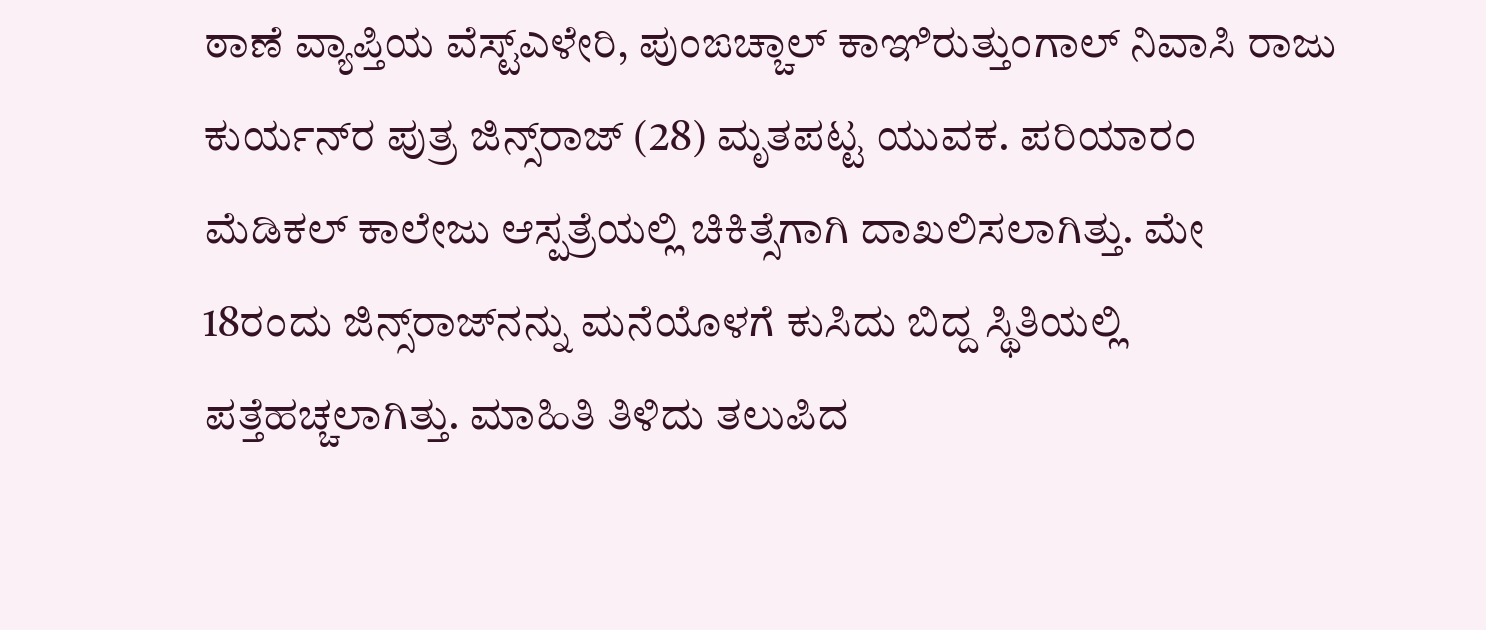ಠಾಣೆ ವ್ಯಾಪ್ತಿಯ ವೆಸ್ಟ್‌ಎಳೇರಿ, ಪುಂಙಚ್ಚಾಲ್ ಕಾಞಿರುತ್ತುಂಗಾಲ್ ನಿವಾಸಿ ರಾಜು ಕುರ್ಯನ್‌ರ ಪುತ್ರ ಜಿನ್ಸ್‌ರಾಜ್ (28) ಮೃತಪಟ್ಟ ಯುವಕ. ಪರಿಯಾರಂ ಮೆಡಿಕಲ್ ಕಾಲೇಜು ಆಸ್ಪತ್ರೆಯಲ್ಲಿ ಚಿಕಿತ್ಸೆಗಾಗಿ ದಾಖಲಿಸಲಾಗಿತ್ತು. ಮೇ 18ರಂದು ಜಿನ್ಸ್‌ರಾಜ್‌ನನ್ನು ಮನೆಯೊಳಗೆ ಕುಸಿದು ಬಿದ್ದ ಸ್ಥಿತಿಯಲ್ಲಿ ಪತ್ತೆಹಚ್ಚಲಾಗಿತ್ತು. ಮಾಹಿತಿ ತಿಳಿದು ತಲುಪಿದ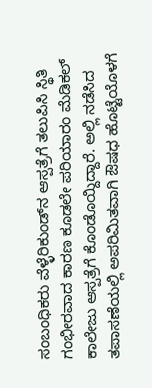ಸಂಬಂಧಿಕರು ವೆಳ್ಳೆರಿಕುಂಡ್‌ನ ಆಸ್ಪತ್ರೆಗೆ ತಲುಪಿಸಿ ಸ್ಥಿತಿ ಗಂಭೀರವಾದ ಕಾರಣ ಕೂಡಲೇ ಪರಿಯಾರಂ ಮೆಡಿಕಲ್ ಕಾಲೇಜು ಆಸ್ಪತ್ರೆಗೆ ಕೊಂಡೊಯ್ದಿದ್ದಾರೆ. ಅಲ್ಲಿ ನಡೆಸಿದ ತಪಾಸಣೆಯಲ್ಲಿ ಅಪರಿಮಿತವಾಗಿ ಔಷಧ ಹೊಟ್ಟೆಯೊಳಗೆ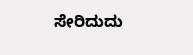ಸೇರಿದುದು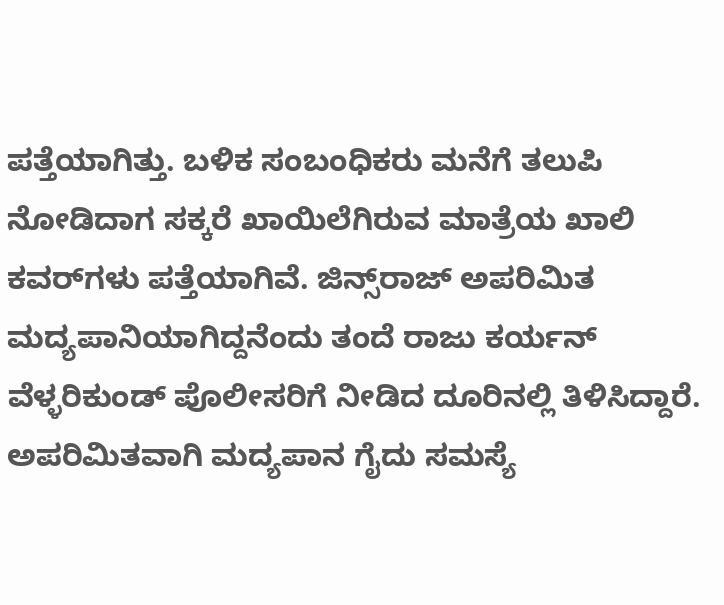ಪತ್ತೆಯಾಗಿತ್ತು. ಬಳಿಕ ಸಂಬಂಧಿಕರು ಮನೆಗೆ ತಲುಪಿ ನೋಡಿದಾಗ ಸಕ್ಕರೆ ಖಾಯಿಲೆಗಿರುವ ಮಾತ್ರೆಯ ಖಾಲಿ ಕವರ್‌ಗಳು ಪತ್ತೆಯಾಗಿವೆ. ಜಿನ್ಸ್‌ರಾಜ್ ಅಪರಿಮಿತ ಮದ್ಯಪಾನಿಯಾಗಿದ್ದನೆಂದು ತಂದೆ ರಾಜು ಕರ್ಯನ್ ವೆಳ್ಳರಿಕುಂಡ್ ಪೊಲೀಸರಿಗೆ ನೀಡಿದ ದೂರಿನಲ್ಲಿ ತಿಳಿಸಿದ್ದಾರೆ. ಅಪರಿಮಿತವಾಗಿ ಮದ್ಯಪಾನ ಗೈದು ಸಮಸ್ಯೆ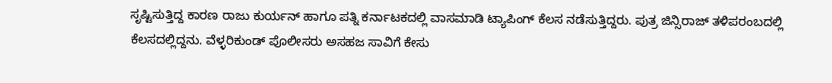ಸೃಷ್ಟಿಸುತ್ತಿದ್ದ ಕಾರಣ ರಾಜು ಕುರ್ಯನ್ ಹಾಗೂ ಪತ್ನಿ ಕರ್ನಾಟಕದಲ್ಲಿ ವಾಸಮಾಡಿ ಟ್ಯಾಪಿಂಗ್ ಕೆಲಸ ನಡೆಸುತ್ತಿದ್ದರು. ಪುತ್ರ ಜಿನ್ಸಿರಾಜ್ ತಳಿಪರಂಬದಲ್ಲಿ ಕೆಲಸದಲ್ಲಿದ್ದನು. ವೆಳ್ಳರಿಕುಂಡ್ ಪೊಲೀಸರು ಅಸಹಜ ಸಾವಿಗೆ ಕೇಸು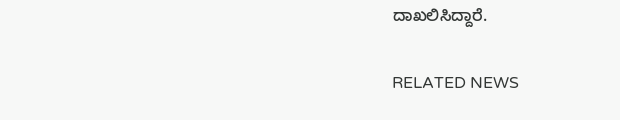ದಾಖಲಿಸಿದ್ದಾರೆ.

RELATED NEWS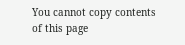You cannot copy contents of this page